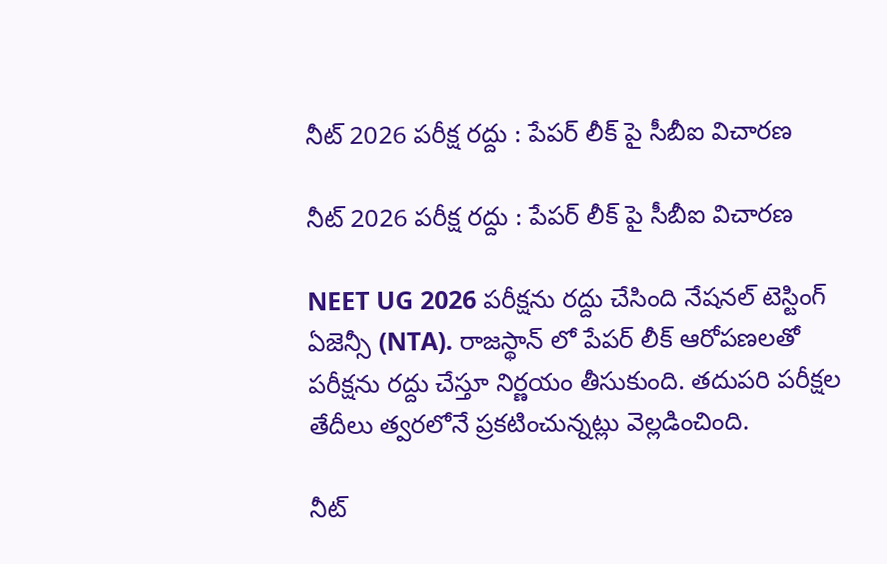నీట్ 2026 పరీక్ష రద్దు : పేపర్ లీక్ పై సీబీఐ విచారణ

నీట్ 2026 పరీక్ష రద్దు : పేపర్ లీక్ పై సీబీఐ విచారణ

NEET UG 2026 పరీక్షను రద్దు చేసింది నేషనల్ టెస్టింగ్ ఏజెన్సీ (NTA). రాజస్థాన్ లో పేపర్ లీక్ ఆరోపణలతో పరీక్షను రద్దు చేస్తూ నిర్ణయం తీసుకుంది. తదుపరి పరీక్షల తేదీలు త్వరలోనే ప్రకటించున్నట్లు వెల్లడించింది.

నీట్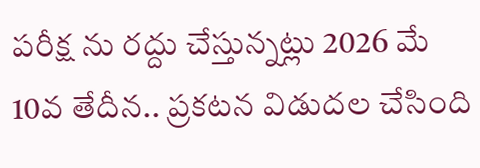పరీక్ష ను రద్దు చేస్తున్నట్లు 2026 మే 10వ తేదీన.. ప్రకటన విడుదల చేసింది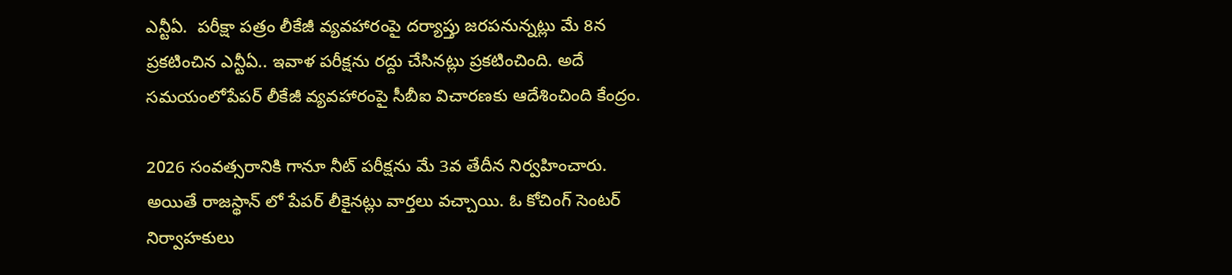ఎన్టీఏ.  పరీక్షా పత్రం లీకేజీ వ్యవహారంపై దర్యాప్తు జరపనున్నట్లు మే 8న ప్రకటించిన ఎన్టీఏ.. ఇవాళ పరీక్షను రద్దు చేసినట్లు ప్రకటించింది. అదే సమయంలోపేపర్ లీకేజీ వ్యవహారంపై సీబీఐ విచారణకు ఆదేశించింది కేంద్రం.

2026 సంవత్సరానికి గానూ నీట్ పరీక్షను మే 3వ తేదీన నిర్వహించారు. అయితే రాజస్థాన్ లో పేపర్ లీకైనట్లు వార్తలు వచ్చాయి. ఓ కోచింగ్ సెంటర్ నిర్వాహకులు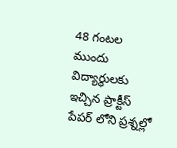48 గంటల ముందు విద్యార్థులకు ఇచ్చిన ప్రాక్టీస్ పేపర్ లోని ప్రశ్నల్లో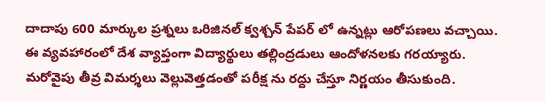దాదాపు 600 మార్కుల ప్రశ్నలు ఒరిజినల్ క్వశ్చన్ పేపర్ లో ఉన్నట్లు ఆరోపణలు వచ్చాయి. ఈ వ్యవహారంలో దేశ వ్యాప్తంగా విద్యార్థులు తల్లింద్రడులు ఆందోళనలకు గరయ్యారు. మరోవైపు తీవ్ర విమర్శలు వెల్లువెత్తడంతో పరీక్ష ను రద్దు చేస్తూ నిర్ణయం తీసుకుంది.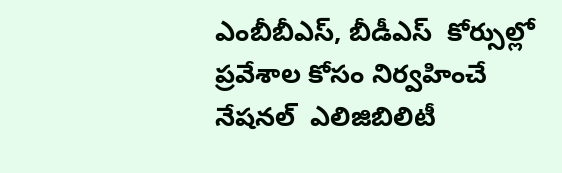ఎంబీబీఎస్, బీడీఎస్  కోర్సుల్లో ప్రవేశాల కోసం నిర్వహించే నేషనల్  ఎలిజిబిలిటీ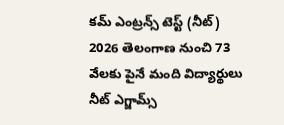కమ్ ఎంట్రన్స్ టెస్ట్ (నీట్) 2026 తెలంగాణ నుంచి 73 వేలకు పైనే మంది విద్యార్థులు నీట్ ఎగ్జామ్స్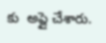కు  అప్లై చేశారు.